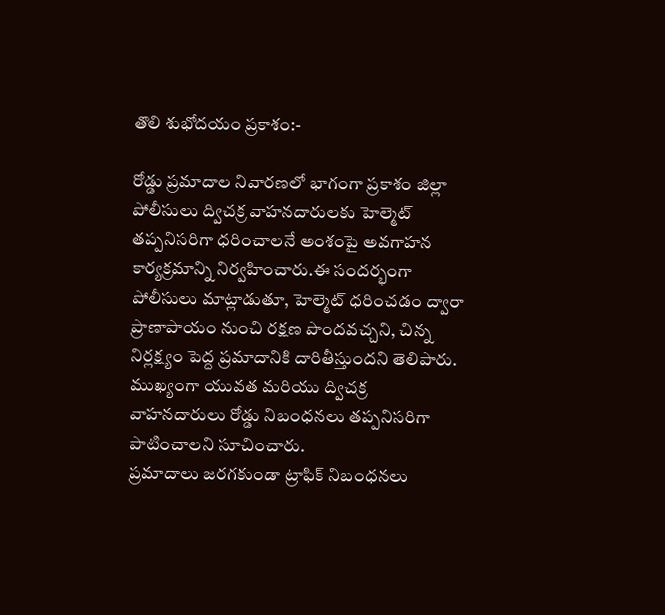తొలి శుభోదయం ప్రకాశం:-

రోడ్డు ప్రమాదాల నివారణలో భాగంగా ప్రకాశం జిల్లా పోలీసులు ద్విచక్ర వాహనదారులకు హెల్మెట్ తప్పనిసరిగా ధరించాలనే అంశంపై అవగాహన కార్యక్రమాన్ని నిర్వహించారు.ఈ సందర్భంగా పోలీసులు మాట్లాడుతూ, హెల్మెట్ ధరించడం ద్వారా ప్రాణాపాయం నుంచి రక్షణ పొందవచ్చని, చిన్న నిర్లక్ష్యం పెద్ద ప్రమాదానికి దారితీస్తుందని తెలిపారు. ముఖ్యంగా యువత మరియు ద్విచక్ర వాహనదారులు రోడ్డు నిబంధనలు తప్పనిసరిగా పాటించాలని సూచించారు.
ప్రమాదాలు జరగకుండా ట్రాఫిక్ నిబంధనలు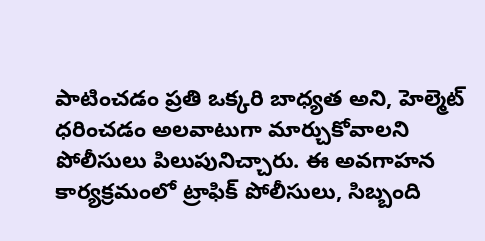పాటించడం ప్రతి ఒక్కరి బాధ్యత అని, హెల్మెట్ ధరించడం అలవాటుగా మార్చుకోవాలని పోలీసులు పిలుపునిచ్చారు. ఈ అవగాహన కార్యక్రమంలో ట్రాఫిక్ పోలీసులు, సిబ్బంది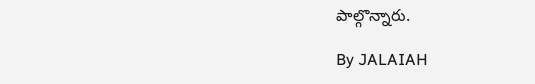పాల్గొన్నారు.

By JALAIAH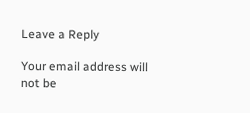Leave a Reply

Your email address will not be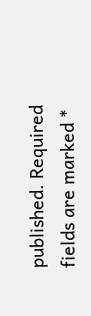published. Required fields are marked *